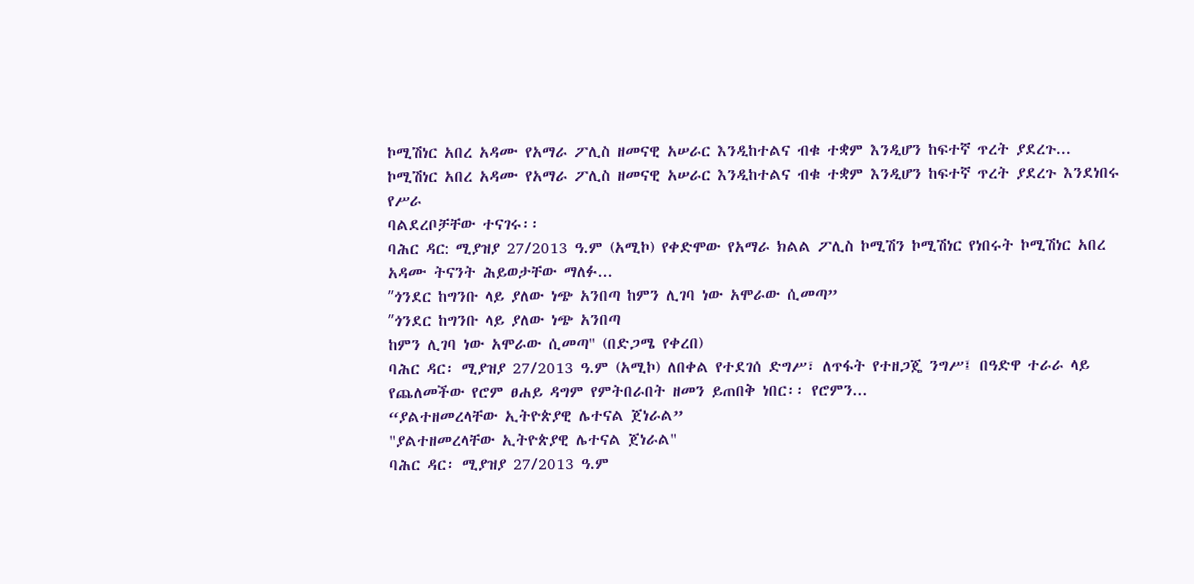ኮሚሽነር አበረ አዳሙ የአማራ ፖሊስ ዘመናዊ አሠራር እንዲከተልና ብቁ ተቋም እንዲሆን ከፍተኛ ጥረት ያደረጉ...
ኮሚሽነር አበረ አዳሙ የአማራ ፖሊስ ዘመናዊ አሠራር እንዲከተልና ብቁ ተቋም እንዲሆን ከፍተኛ ጥረት ያደረጉ እንደነበሩ የሥራ
ባልደረቦቻቸው ተናገሩ፡፡
ባሕር ዳር: ሚያዝያ 27/2013 ዓ.ም (አሚኮ) የቀድሞው የአማራ ክልል ፖሊስ ኮሚሽን ኮሚሽነር የነበሩት ኮሚሽነር አበረ
አዳሙ ትናንት ሕይወታቸው ማለፉ...
ʺጎንደር ከግንቡ ላይ ያለው ነጭ አንበጣ ከምን ሊገባ ነው አሞራው ሲመጣ”
ʺጎንደር ከግንቡ ላይ ያለው ነጭ አንበጣ
ከምን ሊገባ ነው አሞራው ሲመጣ" (በድጋሜ የቀረበ)
ባሕር ዳር፡ ሚያዝያ 27/2013 ዓ.ም (አሚኮ) ለበቀል የተደገሰ ድግሥ፣ ለጥፋት የተዘጋጄ ንግሥ፤ በዓድዋ ተራራ ላይ
የጨለመችው የሮም ፀሐይ ዳግም የምትበራበት ዘመን ይጠበቅ ነበር፡፡ የሮምን...
“ያልተዘመረላቸው ኢትዮጵያዊ ሌተናል ጀነራል”
"ያልተዘመረላቸው ኢትዮጵያዊ ሌተናል ጀነራል"
ባሕር ዳር፡ ሚያዝያ 27/2013 ዓ.ም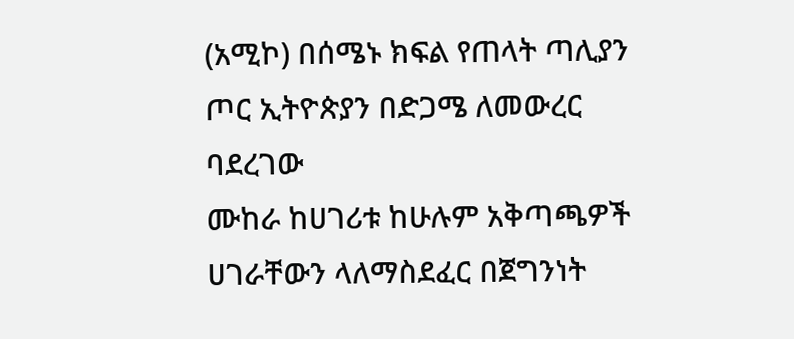(አሚኮ) በሰሜኑ ክፍል የጠላት ጣሊያን ጦር ኢትዮጵያን በድጋሜ ለመውረር ባደረገው
ሙከራ ከሀገሪቱ ከሁሉም አቅጣጫዎች ሀገራቸውን ላለማስደፈር በጀግንነት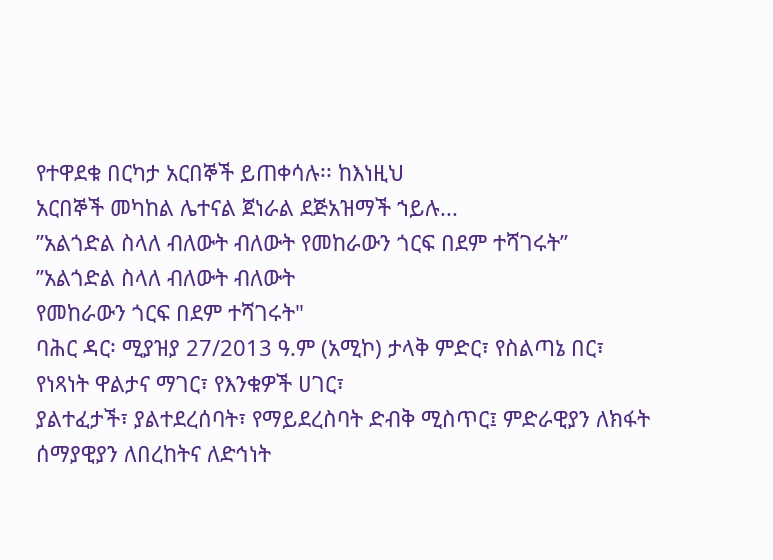የተዋደቁ በርካታ አርበኞች ይጠቀሳሉ፡፡ ከእነዚህ
አርበኞች መካከል ሌተናል ጀነራል ደጅአዝማች ኀይሉ...
ʺአልጎድል ስላለ ብለውት ብለውት የመከራውን ጎርፍ በደም ተሻገሩት”
ʺአልጎድል ስላለ ብለውት ብለውት
የመከራውን ጎርፍ በደም ተሻገሩት"
ባሕር ዳር፡ ሚያዝያ 27/2013 ዓ.ም (አሚኮ) ታላቅ ምድር፣ የስልጣኔ በር፣ የነጻነት ዋልታና ማገር፣ የእንቁዎች ሀገር፣
ያልተፈታች፣ ያልተደረሰባት፣ የማይደረስባት ድብቅ ሚስጥር፤ ምድራዊያን ለክፋት ሰማያዊያን ለበረከትና ለድኅነት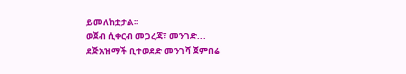ይመለከቷታል፡፡
ወጀብ ሲቀርብ መጋረጃ፣ መንገድ...
ደጅአዝማች ቢተወደድ መንገሻ ጀምበሬ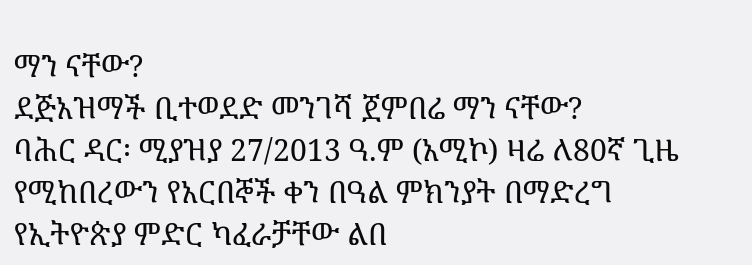ማን ናቸው?
ደጅአዝማች ቢተወደድ መንገሻ ጀምበሬ ማን ናቸው?
ባሕር ዳር፡ ሚያዝያ 27/2013 ዓ.ም (አሚኮ) ዛሬ ለ80ኛ ጊዜ የሚከበረውን የአርበኞች ቀን በዓል ምክንያት በማድረግ
የኢትዮጵያ ምድር ካፈራቻቸው ልበ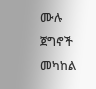ሙሉ ጀግኖች መካከል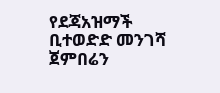የደጃአዝማች ቢተወድድ መንገሻ ጀምበሬን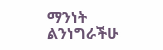ማንነት ልንነግራችሁ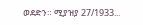ወደድን። ሚያዝያ 27/1933...